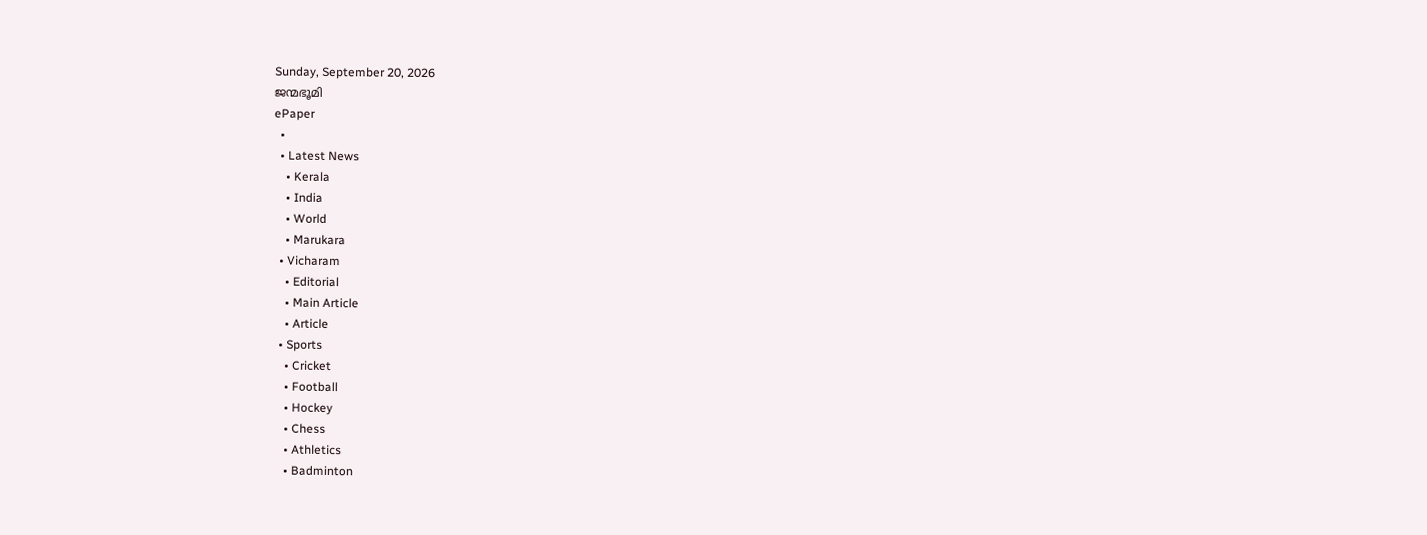Sunday, September 20, 2026
ജന്മഭൂമി
ePaper
  •
  • Latest News
    • Kerala
    • India
    • World
    • Marukara
  • Vicharam
    • Editorial
    • Main Article
    • Article
  • Sports
    • Cricket
    • Football
    • Hockey
    • Chess
    • Athletics
    • Badminton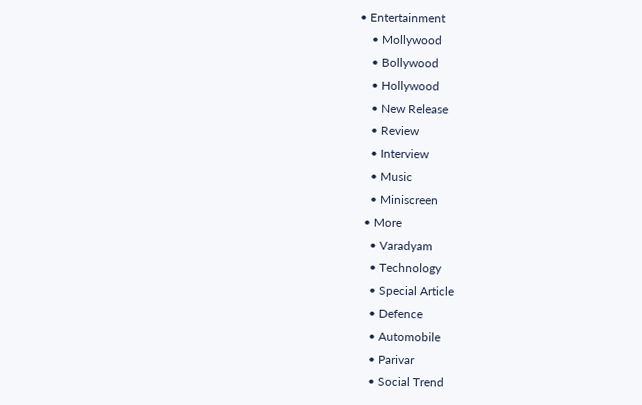• Entertainment
    • Mollywood
    • Bollywood
    • Hollywood
    • New Release
    • Review
    • Interview
    • Music
    • Miniscreen
  • More
    • Varadyam
    • Technology
    • Special Article
    • Defence
    • Automobile
    • Parivar
    • Social Trend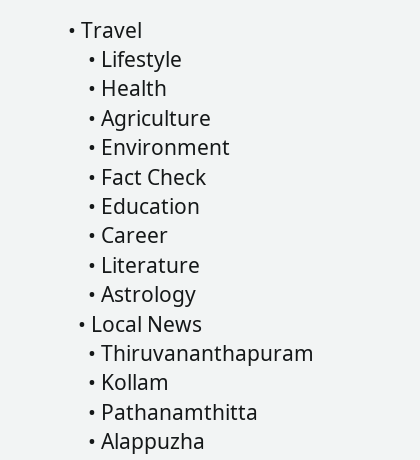• Travel
    • Lifestyle
    • Health
    • Agriculture
    • Environment
    • Fact Check
    • Education
    • Career
    • Literature
    • Astrology
  • Local News
    • Thiruvananthapuram
    • Kollam
    • Pathanamthitta
    • Alappuzha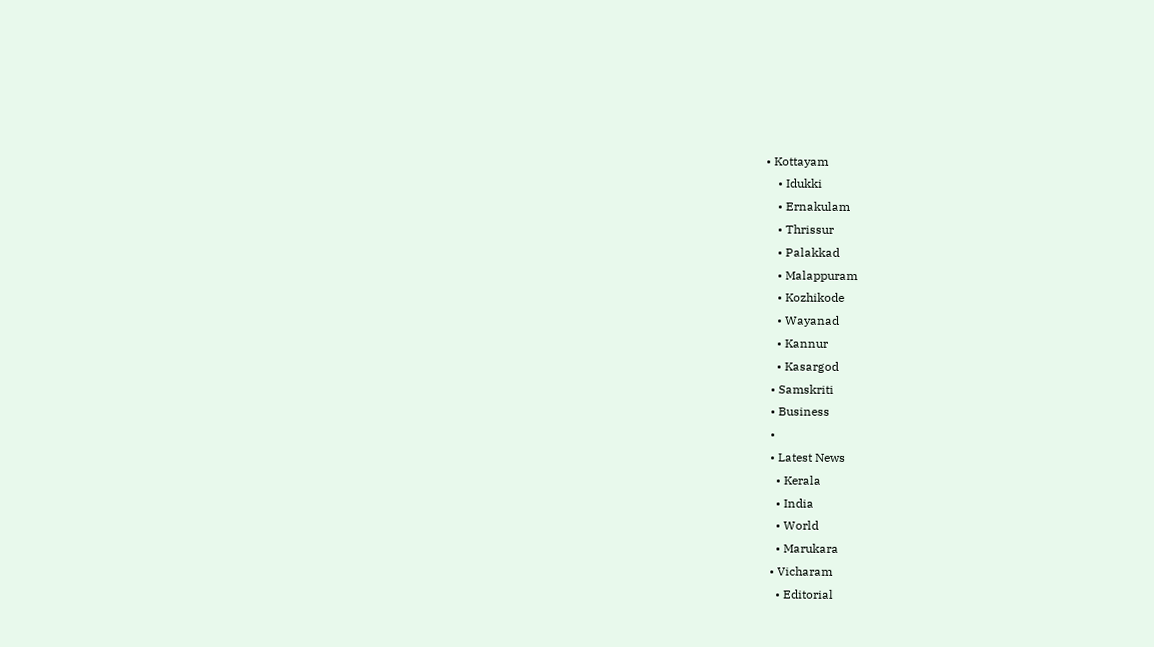• Kottayam
    • Idukki
    • Ernakulam
    • Thrissur
    • Palakkad
    • Malappuram
    • Kozhikode
    • Wayanad
    • Kannur
    • Kasargod
  • Samskriti
  • Business
  •
  • Latest News
    • Kerala
    • India
    • World
    • Marukara
  • Vicharam
    • Editorial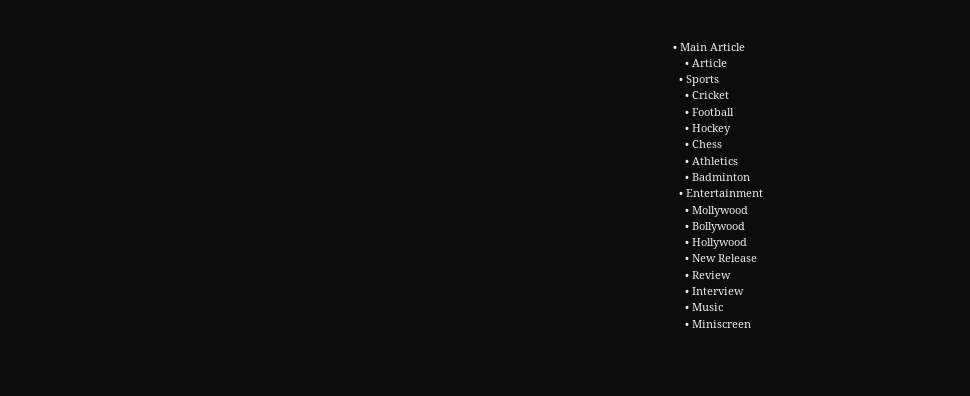• Main Article
    • Article
  • Sports
    • Cricket
    • Football
    • Hockey
    • Chess
    • Athletics
    • Badminton
  • Entertainment
    • Mollywood
    • Bollywood
    • Hollywood
    • New Release
    • Review
    • Interview
    • Music
    • Miniscreen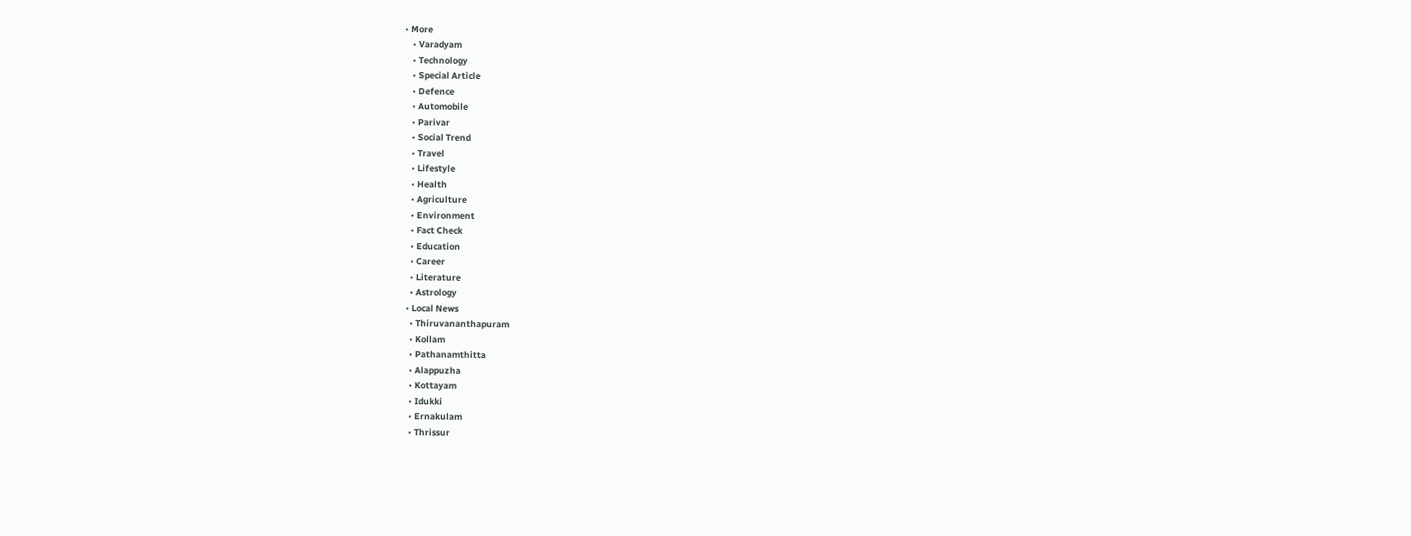• More
    • Varadyam
    • Technology
    • Special Article
    • Defence
    • Automobile
    • Parivar
    • Social Trend
    • Travel
    • Lifestyle
    • Health
    • Agriculture
    • Environment
    • Fact Check
    • Education
    • Career
    • Literature
    • Astrology
  • Local News
    • Thiruvananthapuram
    • Kollam
    • Pathanamthitta
    • Alappuzha
    • Kottayam
    • Idukki
    • Ernakulam
    • Thrissur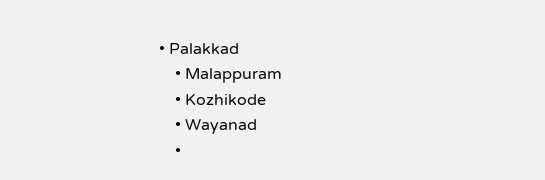• Palakkad
    • Malappuram
    • Kozhikode
    • Wayanad
    •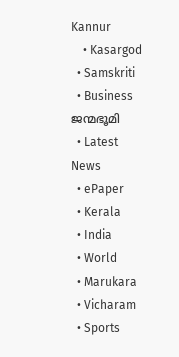Kannur
    • Kasargod
  • Samskriti
  • Business
ജന്മഭൂമി
  • Latest News
  • ePaper
  • Kerala
  • India
  • World
  • Marukara
  • Vicharam
  • Sports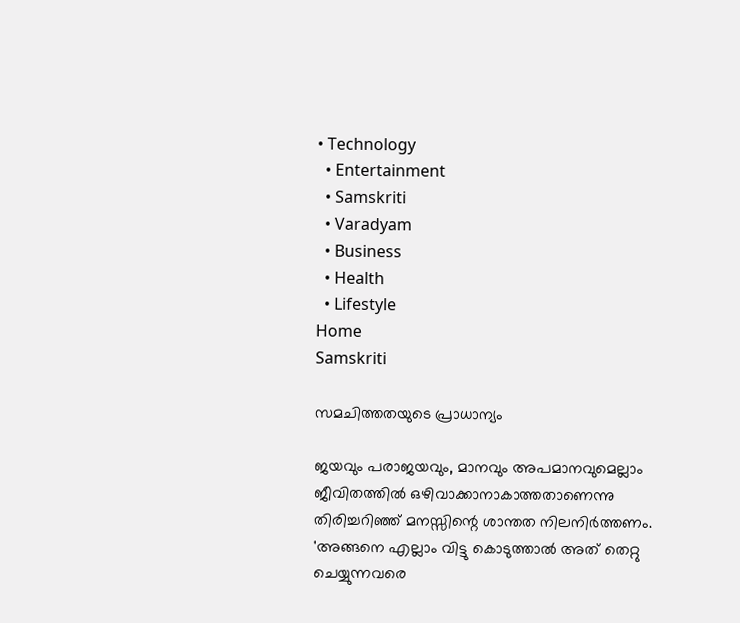• Technology
  • Entertainment
  • Samskriti
  • Varadyam
  • Business
  • Health
  • Lifestyle
Home
Samskriti

സമചിത്തതയുടെ പ്രാധാന്യം

ജയവും പരാജയവും, മാനവും അപമാനവുമെല്ലാം ജീവിതത്തില്‍ ഒഴിവാക്കാനാകാത്തതാണെന്നു തിരിച്ചറിഞ്ഞ് മനസ്സിന്റെ ശാന്തത നിലനിര്‍ത്തണം. 'അങ്ങനെ എല്ലാം വിട്ടു കൊടുത്താല്‍ അത് തെറ്റു ചെയ്യുന്നവരെ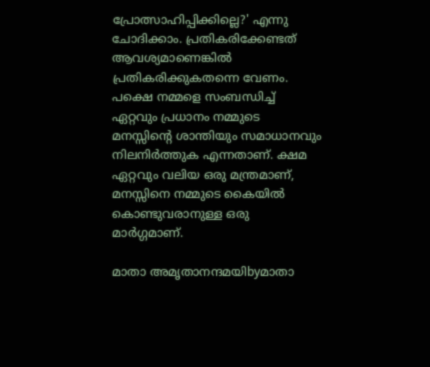പ്രോത്സാഹിപ്പിക്കില്ലെ?' എന്നു ചോദിക്കാം. പ്രതികരിക്കേണ്ടത് ആവശ്യമാണെങ്കില്‍ പ്രതികരിക്കുകതന്നെ വേണം. പക്ഷെ നമ്മളെ സംബന്ധിച്ച് ഏറ്റവും പ്രധാനം നമ്മുടെ മനസ്സിന്റെ ശാന്തിയും സമാധാനവും നിലനിര്‍ത്തുക എന്നതാണ്. ക്ഷമ ഏറ്റവും വലിയ ഒരു മന്ത്രമാണ്, മനസ്സിനെ നമ്മുടെ കൈയില്‍ കൊണ്ടുവരാനുള്ള ഒരു മാര്‍ഗ്ഗമാണ്.

മാതാ അമൃതാനന്ദമയിbyമാതാ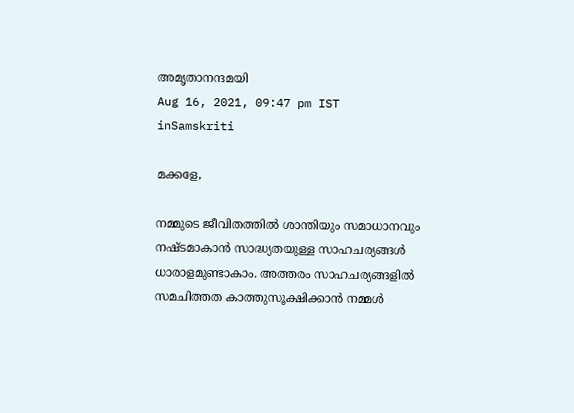അമൃതാനന്ദമയി
Aug 16, 2021, 09:47 pm IST
inSamskriti

മക്കളേ,

നമ്മുടെ ജീവിതത്തില്‍ ശാന്തിയും സമാധാനവും നഷ്ടമാകാന്‍ സാദ്ധ്യതയുള്ള സാഹചര്യങ്ങള്‍ ധാരാളമുണ്ടാകാം. അത്തരം സാഹചര്യങ്ങളില്‍ സമചിത്തത കാത്തുസൂക്ഷിക്കാന്‍ നമ്മള്‍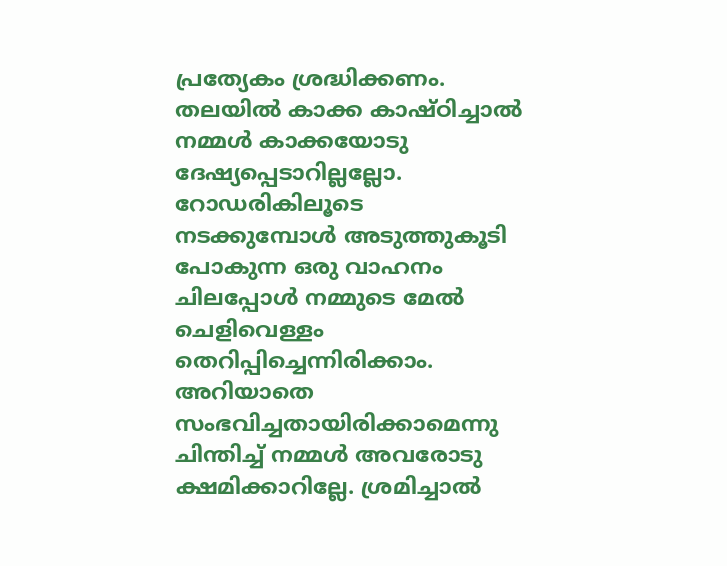പ്രത്യേകം ശ്രദ്ധിക്കണം. തലയില്‍ കാക്ക കാഷ്ഠിച്ചാല്‍ നമ്മള്‍ കാക്കയോടു ദേഷ്യപ്പെടാറില്ലല്ലോ. റോഡരികിലൂടെ നടക്കുമ്പോള്‍ അടുത്തുകൂടി പോകുന്ന ഒരു വാഹനം ചിലപ്പോള്‍ നമ്മുടെ മേല്‍ ചെളിവെള്ളം തെറിപ്പിച്ചെന്നിരിക്കാം. അറിയാതെ സംഭവിച്ചതായിരിക്കാമെന്നു ചിന്തിച്ച് നമ്മള്‍ അവരോടു ക്ഷമിക്കാറില്ലേ. ശ്രമിച്ചാല്‍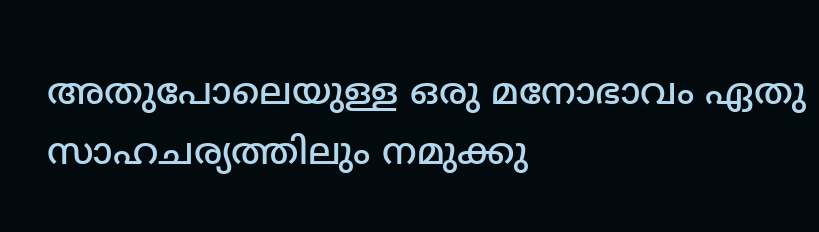അതുപോലെയുള്ള ഒരു മനോഭാവം ഏതു സാഹചര്യത്തിലും നമുക്കു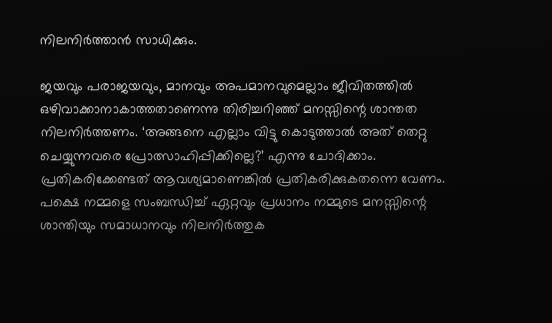നിലനിര്‍ത്താന്‍ സാധിക്കും.

ജയവും പരാജയവും, മാനവും അപമാനവുമെല്ലാം ജീവിതത്തില്‍ ഒഴിവാക്കാനാകാത്തതാണെന്നു തിരിച്ചറിഞ്ഞ് മനസ്സിന്റെ ശാന്തത നിലനിര്‍ത്തണം. ‘അങ്ങനെ എല്ലാം വിട്ടു കൊടുത്താല്‍ അത് തെറ്റു ചെയ്യുന്നവരെ പ്രോത്സാഹിപ്പിക്കില്ലെ?’ എന്നു ചോദിക്കാം. പ്രതികരിക്കേണ്ടത് ആവശ്യമാണെങ്കില്‍ പ്രതികരിക്കുകതന്നെ വേണം. പക്ഷെ നമ്മളെ സംബന്ധിച്ച് ഏറ്റവും പ്രധാനം നമ്മുടെ മനസ്സിന്റെ ശാന്തിയും സമാധാനവും നിലനിര്‍ത്തുക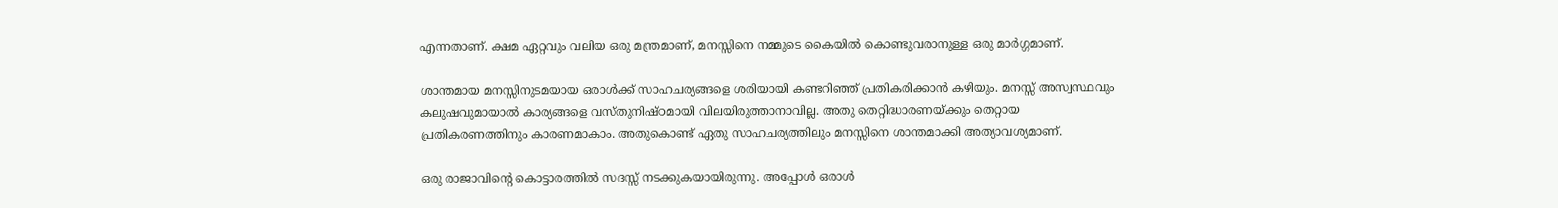എന്നതാണ്. ക്ഷമ ഏറ്റവും വലിയ ഒരു മന്ത്രമാണ്, മനസ്സിനെ നമ്മുടെ കൈയില്‍ കൊണ്ടുവരാനുള്ള ഒരു മാര്‍ഗ്ഗമാണ്.

ശാന്തമായ മനസ്സിനുടമയായ ഒരാള്‍ക്ക് സാഹചര്യങ്ങളെ ശരിയായി കണ്ടറിഞ്ഞ് പ്രതികരിക്കാന്‍ കഴിയും. മനസ്സ് അസ്വസ്ഥവും കലുഷവുമായാല്‍ കാര്യങ്ങളെ വസ്തുനിഷ്ഠമായി വിലയിരുത്താനാവില്ല. അതു തെറ്റിദ്ധാരണയ്‌ക്കും തെറ്റായ പ്രതികരണത്തിനും കാരണമാകാം. അതുകൊണ്ട് ഏതു സാഹചര്യത്തിലും മനസ്സിനെ ശാന്തമാക്കി അത്യാവശ്യമാണ്.

ഒരു രാജാവിന്റെ കൊട്ടാരത്തില്‍ സദസ്സ് നടക്കുകയായിരുന്നു. അപ്പോള്‍ ഒരാള്‍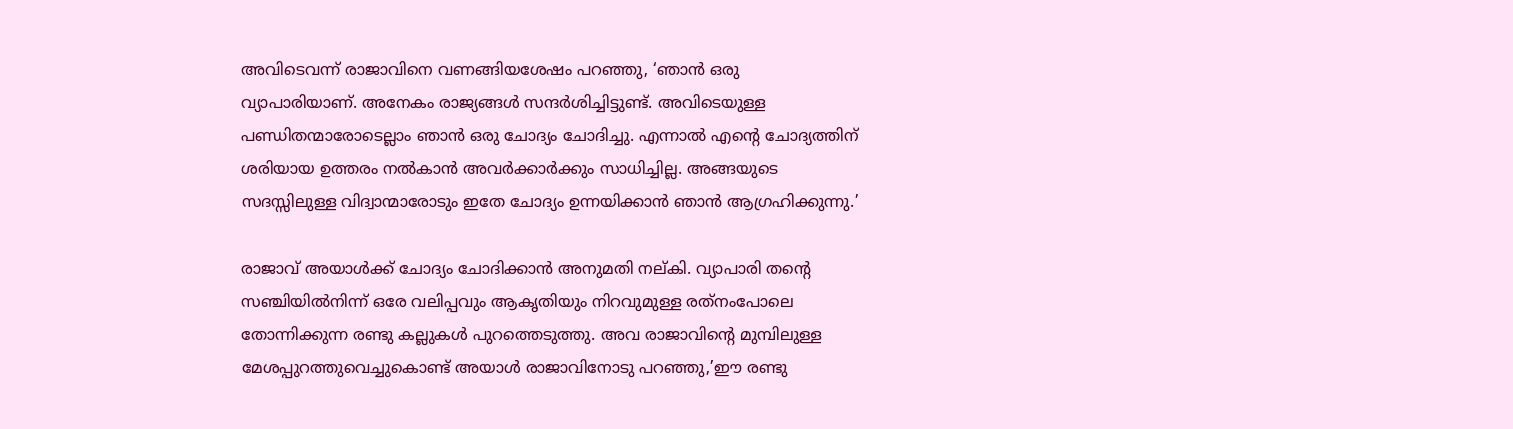അവിടെവന്ന് രാജാവിനെ വണങ്ങിയശേഷം പറഞ്ഞു, ‘ഞാന്‍ ഒരു വ്യാപാരിയാണ്. അനേകം രാജ്യങ്ങള്‍ സന്ദര്‍ശിച്ചിട്ടുണ്ട്. അവിടെയുള്ള പണ്ഡിതന്മാരോടെല്ലാം ഞാന്‍ ഒരു ചോദ്യം ചോദിച്ചു. എന്നാല്‍ എന്റെ ചോദ്യത്തിന് ശരിയായ ഉത്തരം നല്‍കാന്‍ അവര്‍ക്കാര്‍ക്കും സാധിച്ചില്ല. അങ്ങയുടെ സദസ്സിലുള്ള വിദ്വാന്മാരോടും ഇതേ ചോദ്യം ഉന്നയിക്കാന്‍ ഞാന്‍ ആഗ്രഹിക്കുന്നു.’

രാജാവ് അയാള്‍ക്ക് ചോദ്യം ചോദിക്കാന്‍ അനുമതി നല്കി. വ്യാപാരി തന്റെ സഞ്ചിയില്‍നിന്ന് ഒരേ വലിപ്പവും ആകൃതിയും നിറവുമുള്ള രത്‌നംപോലെ തോന്നിക്കുന്ന രണ്ടു കല്ലുകള്‍ പുറത്തെടുത്തു. അവ രാജാവിന്റെ മുമ്പിലുള്ള മേശപ്പുറത്തുവെച്ചുകൊണ്ട് അയാള്‍ രാജാവിനോടു പറഞ്ഞു,’ഈ രണ്ടു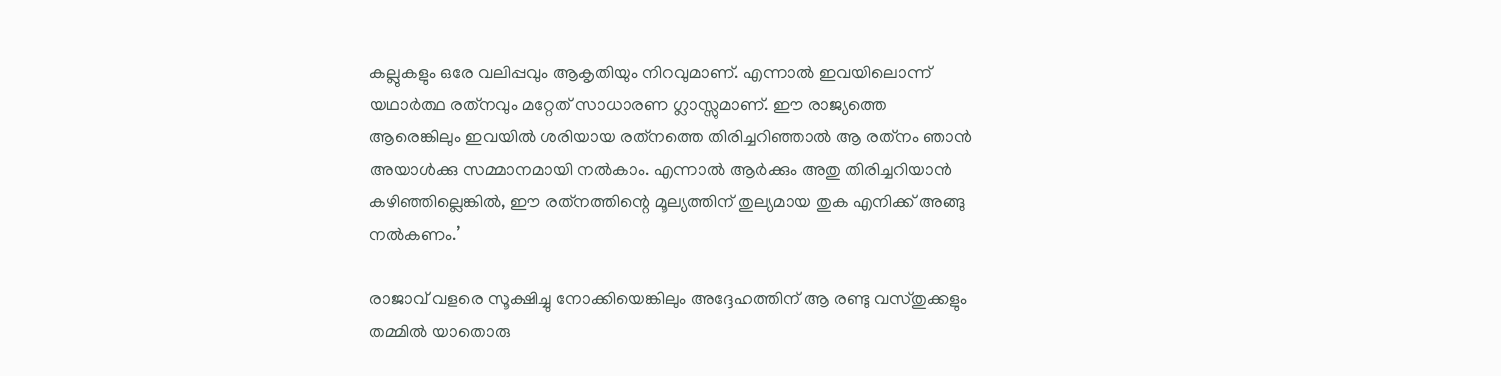കല്ലുകളും ഒരേ വലിപ്പവും ആകൃതിയും നിറവുമാണ്. എന്നാല്‍ ഇവയിലൊന്ന് യഥാര്‍ത്ഥ രത്‌നവും മറ്റേത് സാധാരണ ഗ്ലാസ്സുമാണ്. ഈ രാജ്യത്തെ ആരെങ്കിലും ഇവയില്‍ ശരിയായ രത്‌നത്തെ തിരിച്ചറിഞ്ഞാല്‍ ആ രത്‌നം ഞാന്‍ അയാള്‍ക്കു സമ്മാനമായി നല്‍കാം. എന്നാല്‍ ആര്‍ക്കും അതു തിരിച്ചറിയാന്‍ കഴിഞ്ഞില്ലെങ്കില്‍, ഈ രത്‌നത്തിന്റെ മൂല്യത്തിന് തുല്യമായ തുക എനിക്ക് അങ്ങു നല്‍കണം.’

രാജാവ് വളരെ സൂക്ഷിച്ചു നോക്കിയെങ്കിലും അദ്ദേഹത്തിന് ആ രണ്ടു വസ്തുക്കളും തമ്മില്‍ യാതൊരു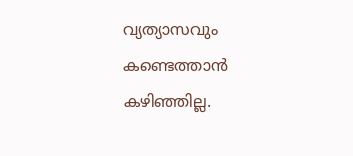വ്യത്യാസവും കണ്ടെത്താന്‍ കഴിഞ്ഞില്ല.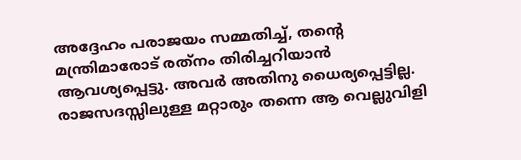അദ്ദേഹം പരാജയം സമ്മതിച്ച്, തന്റെ മന്ത്രിമാരോട് രത്‌നം തിരിച്ചറിയാന്‍ ആവശ്യപ്പെട്ടു. അവര്‍ അതിനു ധൈര്യപ്പെട്ടില്ല. രാജസദസ്സിലുള്ള മറ്റാരും തന്നെ ആ വെല്ലുവിളി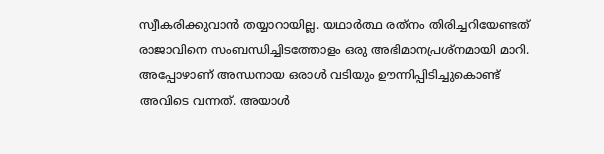സ്വീകരിക്കുവാന്‍ തയ്യാറായില്ല. യഥാര്‍ത്ഥ രത്‌നം തിരിച്ചറിയേണ്ടത് രാജാവിനെ സംബന്ധിച്ചിടത്തോളം ഒരു അഭിമാനപ്രശ്‌നമായി മാറി. അപ്പോഴാണ് അന്ധനായ ഒരാള്‍ വടിയും ഊന്നിപ്പിടിച്ചുകൊണ്ട് അവിടെ വന്നത്. അയാള്‍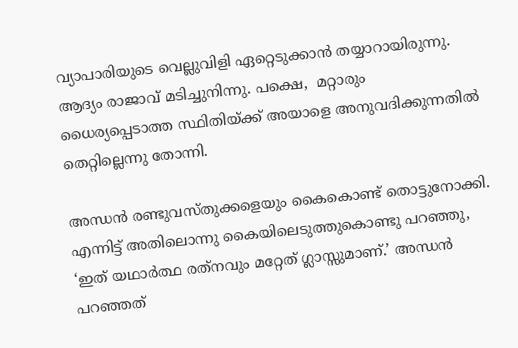വ്യാപാരിയുടെ വെല്ലുവിളി ഏറ്റെടുക്കാന്‍ തയ്യാറായിരുന്നു. ആദ്യം രാജാവ് മടിച്ചുനിന്നു. പക്ഷെ,  മറ്റാരും ധൈര്യപ്പെടാത്ത സ്ഥിതിയ്‌ക്ക് അയാളെ അനുവദിക്കുന്നതില്‍ തെറ്റില്ലെന്നു തോന്നി.

അന്ധന്‍ രണ്ടുവസ്തുക്കളെയും കൈകൊണ്ട് തൊട്ടുനോക്കി. എന്നിട്ട് അതിലൊന്നു കൈയിലെടുത്തുകൊണ്ടു പറഞ്ഞു, ‘ഇത് യഥാര്‍ത്ഥ രത്‌നവും മറ്റേത് ഗ്ലാസ്സുമാണ്.’ അന്ധന്‍ പറഞ്ഞത്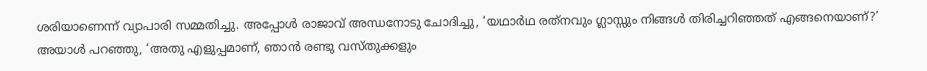ശരിയാണെന്ന് വ്യാപാരി സമ്മതിച്ചു. അപ്പോള്‍ രാജാവ് അന്ധനോടു ചോദിച്ചു, ‘യഥാര്‍ഥ രത്‌നവും ഗ്ലാസ്സും നിങ്ങള്‍ തിരിച്ചറിഞ്ഞത് എങ്ങനെയാണ്?’ അയാള്‍ പറഞ്ഞു, ‘അതു എളുപ്പമാണ്, ഞാന്‍ രണ്ടു വസ്തുക്കളും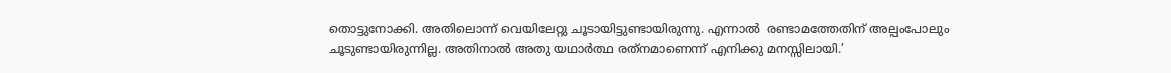തൊട്ടുനോക്കി. അതിലൊന്ന് വെയിലേറ്റു ചൂടായിട്ടുണ്ടായിരുന്നു. എന്നാല്‍  രണ്ടാമത്തേതിന് അല്പംപോലും ചൂടുണ്ടായിരുന്നില്ല. അതിനാല്‍ അതു യഥാര്‍ത്ഥ രത്‌നമാണെന്ന് എനിക്കു മനസ്സിലായി.’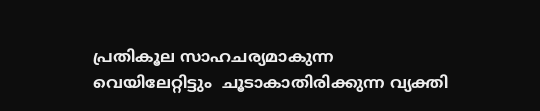പ്രതികൂല സാഹചര്യമാകുന്ന വെയിലേറ്റിട്ടും  ചൂടാകാതിരിക്കുന്ന വ്യക്തി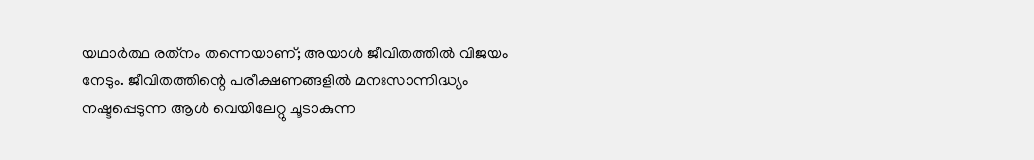യഥാര്‍ത്ഥ രത്‌നം തന്നെയാണ്; അയാള്‍ ജീവിതത്തില്‍ വിജയം നേടും. ജീവിതത്തിന്റെ പരീക്ഷണങ്ങളില്‍ മനഃസാന്നിദ്ധ്യം നഷ്ടപ്പെടുന്ന ആള്‍ വെയിലേറ്റു ചൂടാകുന്ന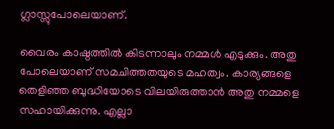ഗ്ലാസ്സുപോലെയാണ്.

വൈരം കാഷ്ഠത്തില്‍ കിടന്നാലും നമ്മള്‍ എടുക്കും. അതു പോലെയാണ് സമചിത്തതയുടെ മഹത്വം. കാര്യങ്ങളെ തെളിഞ്ഞ ബുദ്ധിയോടെ വിലയിരുത്താന്‍ അതു നമ്മളെ സഹായിക്കുന്നു. എല്ലാ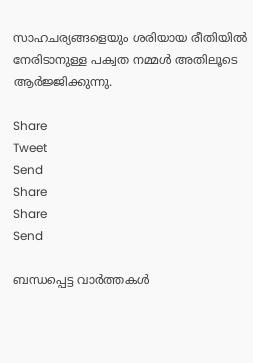സാഹചര്യങ്ങളെയും ശരിയായ രീതിയില്‍ നേരിടാനുള്ള പക്വത നമ്മള്‍ അതിലൂടെ ആര്‍ജ്ജിക്കുന്നു.

Share
Tweet
Send
Share
Share
Send

ബന്ധപ്പെട്ട വാര്‍ത്തകള്‍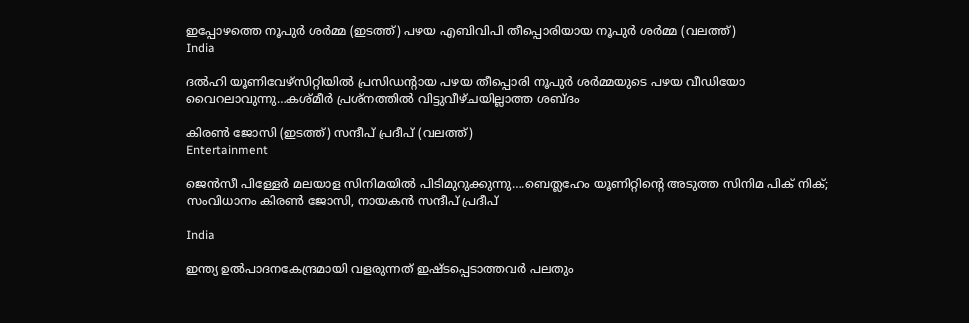ഇപ്പോഴത്തെ നൂപുര്‍ ശര്‍മ്മ (ഇടത്ത്) പഴയ എബിവിപി തീപ്പൊരിയായ നൂപുര്‍ ശര്‍മ്മ (വലത്ത്)
India

ദല്‍ഹി യൂണിവേഴ്സിറ്റിയില്‍ പ്രസിഡന്‍റായ പഴയ തീപ്പൊരി നൂപുര്‍ ശര്‍മ്മയുടെ പഴയ വീഡിയോ വൈറലാവുന്നു…കശ്മീര്‍ പ്രശ്നത്തില്‍ വിട്ടുവീഴ്ചയില്ലാത്ത ശബ്ദം

കിരണ്‍ ജോസി (ഇടത്ത്) സന്ദീപ് പ്രദീപ് (വലത്ത്)
Entertainment

ജെന്‍സീ പിള്ളേര്‍ മലയാള സിനിമയില്‍ പിടിമുറുക്കുന്നു….ബെത്ലഹേം യൂണിറ്റിന്റെ അടുത്ത സിനിമ പിക് നിക്; സംവിധാനം കിരണ്‍ ജോസി, നായകന്‍ സന്ദീപ് പ്രദീപ്

India

ഇന്ത്യ ഉല്‍പാദനകേന്ദ്രമായി വളരുന്നത് ഇഷ്ടപ്പെടാത്തവര്‍ പലതും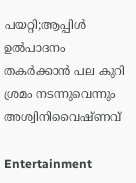പയറ്റി;ആപ്പിള്‍ ഉല്‍പാദനം തകര്‍ക്കാന്‍ പല കുറി ശ്രമം നടന്നുവെന്നും അശ്വിനിവൈഷ്ണവ്

Entertainment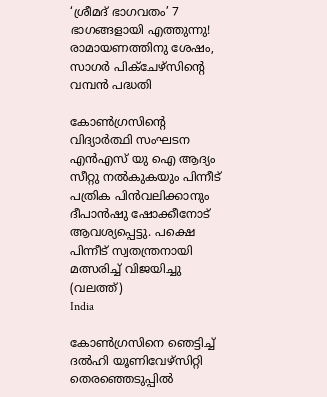‘ശ്രീമദ് ഭാഗവതം’ 7 ഭാഗങ്ങളായി എത്തുന്നു! രാമായണത്തിനു ശേഷം, സാഗർ പിക്ചേഴ്സിന്റെ വമ്പൻ പദ്ധതി

കോണ്‍ഗ്രസിന്‍റെ വിദ്യാര്‍ത്ഥി സംഘടന എന്‍എസ് യു ഐ ആദ്യം സീറ്റു നല്‍കുകയും പിന്നീട് പത്രിക പിന്‍വലിക്കാനും ദീപാന്‍ഷു ഷോക്കീനോട് ആവശ്യപ്പെട്ടു. പക്ഷെ പിന്നീട് സ്വതന്ത്രനായി മത്സരിച്ച് വിജയിച്ചു (വലത്ത്)
India

കോണ്‍ഗ്രസിനെ ഞെട്ടിച്ച് ദല്‍ഹി യൂണിവേഴ്സിറ്റി തെരഞ്ഞെടുപ്പില്‍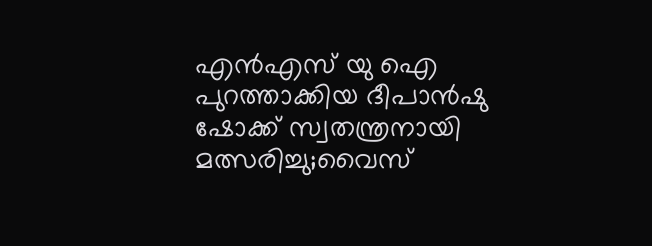എന്‍എസ് യു ഐ പുറത്താക്കിയ ദീപാൻഷു ഷോക്ക് സ്വതന്ത്രനായി മത്സരിച്ചു;വൈസ്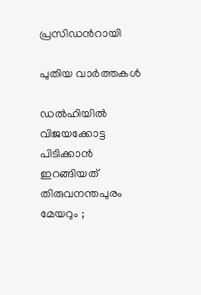പ്രസിഡന്‍റായി

പുതിയ വാര്‍ത്തകള്‍

ഡൽഹിയിൽ വിജയക്കോട്ട പിടിക്കാൻ ഇറങ്ങിയത് തിരുവനന്തപുരം മേയറും ;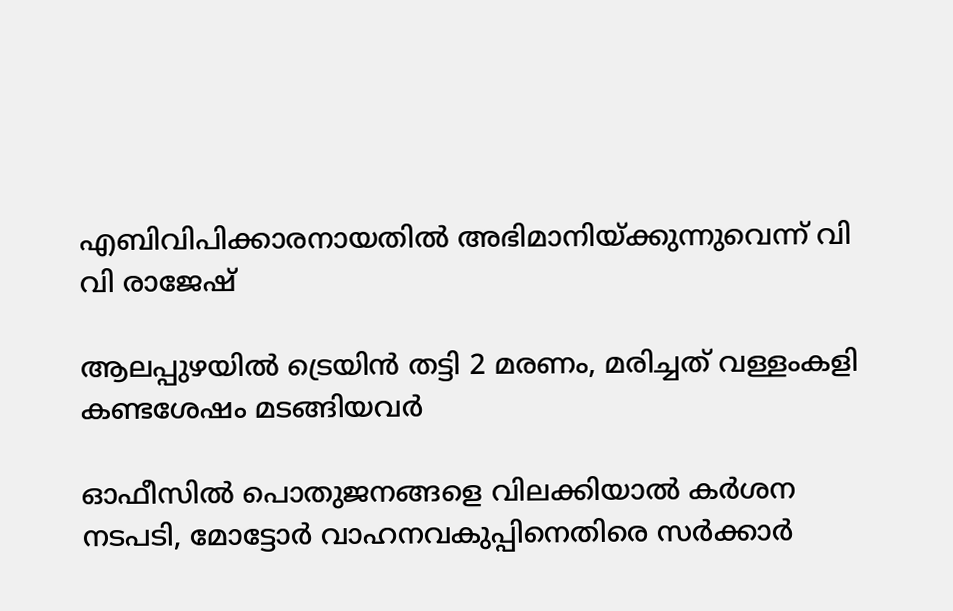എബിവിപിക്കാരനായതിൽ അഭിമാനിയ്‌ക്കുന്നുവെന്ന് വി വി രാജേഷ്

ആലപ്പുഴയില്‍ ട്രെയിന്‍ തട്ടി 2 മരണം, മരിച്ചത് വള്ളംകളി കണ്ടശേഷം മടങ്ങിയവര്‍

ഓഫീസില്‍ പൊതുജനങ്ങളെ വിലക്കിയാല്‍ കര്‍ശന നടപടി, മോട്ടോര്‍ വാഹനവകുപ്പിനെതിരെ സര്‍ക്കാര്‍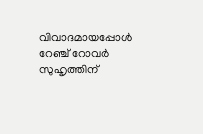വിവാദമായപ്പോള്‍ റേഞ്ച് റോവര്‍ സുഹൃത്തിന്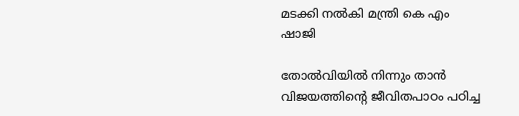മടക്കി നല്‍കി മന്ത്രി കെ എം ഷാജി

തോല്‍വിയില്‍ നിന്നും താന്‍ വിജയത്തിന്റെ ജീവിതപാഠം പഠിച്ച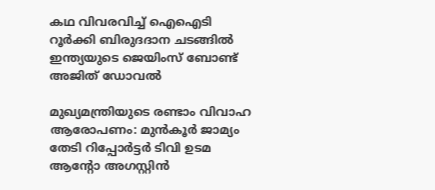കഥ വിവരവിച്ച് ഐഐടി റൂർക്കി ബിരുദദാന ചടങ്ങിൽ ഇന്ത്യയുടെ ജെയിംസ് ബോണ്ട് അജിത് ഡോവല്‍

മുഖ്യമന്ത്രിയുടെ രണ്ടാം വിവാഹ ആരോപണം: മുന്‍കൂര്‍ ജാമ്യം തേടി റിപ്പോര്‍ട്ടര്‍ ടിവി ഉടമ ആന്റോ അഗസ്റ്റിന്‍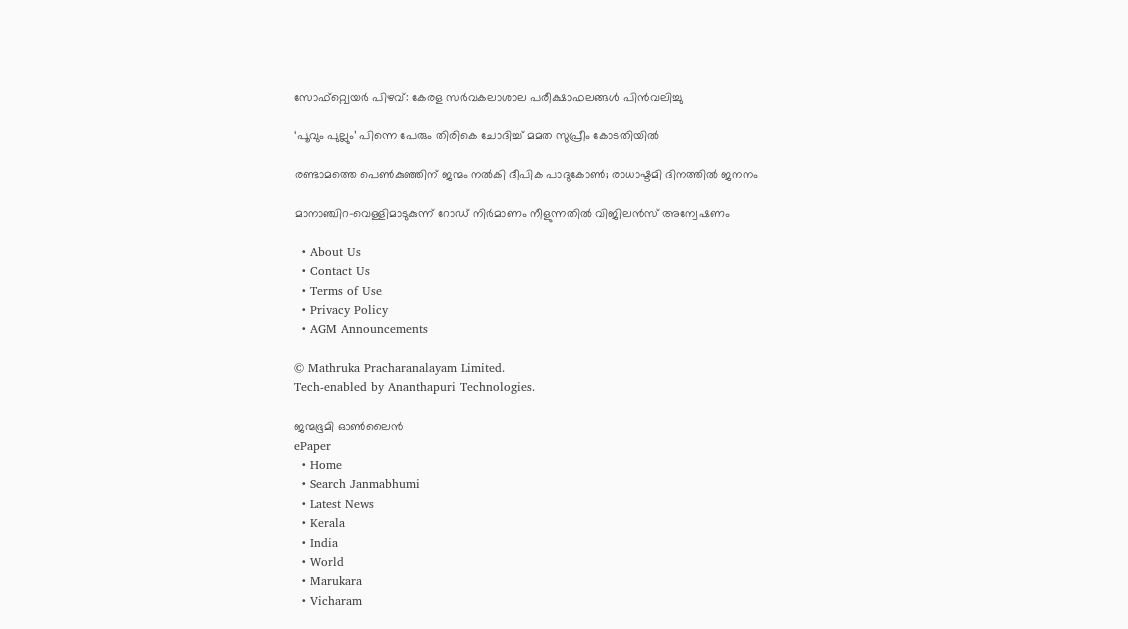സോഫ്റ്റ്വെയര്‍ പിഴവ്: കേരള സര്‍വകലാശാല പരീക്ഷാഫലങ്ങള്‍ പിന്‍വലിച്ചു

‘പൂവും പുല്ലും’ പിന്നെ പേരും തിരികെ ചോദിച്ച് മമത സുപ്രീം കോടതിയില്‍

രണ്ടാമത്തെ പെണ്‍കുഞ്ഞിന് ജന്മം നല്‍കി ദീപിക പാദുകോണ്‍; രാധാഷ്ടമി ദിനത്തില്‍ ജനനം

മാനാഞ്ചിറ-വെള്ളിമാടുകുന്ന് റോഡ് നിര്‍മാണം നീളുന്നതില്‍ വിജിലന്‍സ് അന്വേഷണം

  • About Us
  • Contact Us
  • Terms of Use
  • Privacy Policy
  • AGM Announcements

© Mathruka Pracharanalayam Limited.
Tech-enabled by Ananthapuri Technologies.

ജന്മഭൂമി ഓണ്‍ലൈന്‍
ePaper
  • Home
  • Search Janmabhumi
  • Latest News
  • Kerala
  • India
  • World
  • Marukara
  • Vicharam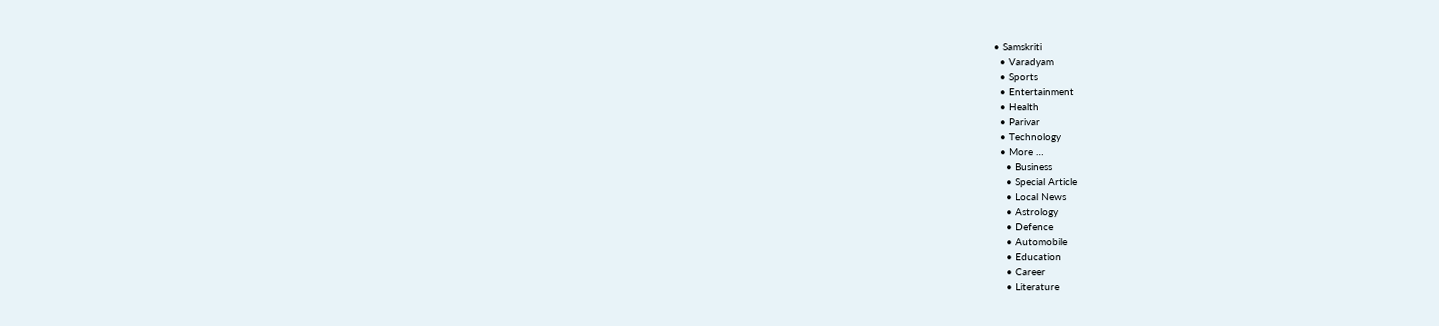• Samskriti
  • Varadyam
  • Sports
  • Entertainment
  • Health
  • Parivar
  • Technology
  • More …
    • Business
    • Special Article
    • Local News
    • Astrology
    • Defence
    • Automobile
    • Education
    • Career
    • Literature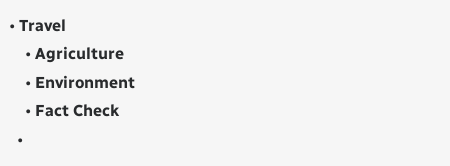• Travel
    • Agriculture
    • Environment
    • Fact Check
  •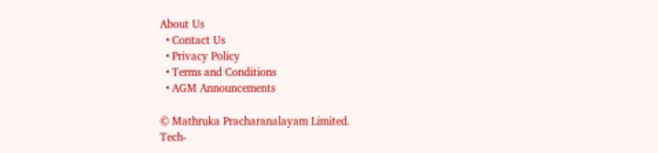About Us
  • Contact Us
  • Privacy Policy
  • Terms and Conditions
  • AGM Announcements

© Mathruka Pracharanalayam Limited.
Tech-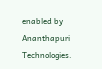enabled by Ananthapuri Technologies.